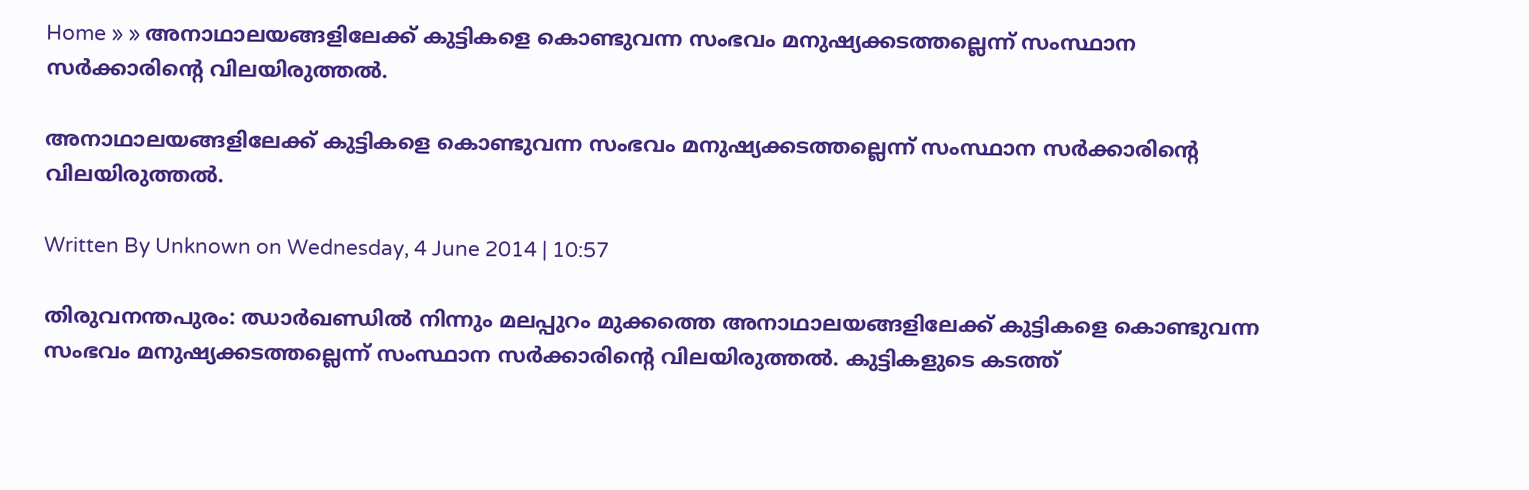Home » » അനാഥാലയങ്ങളിലേക്ക് കുട്ടികളെ കൊണ്ടുവന്ന സംഭവം മനുഷ്യക്കടത്തല്ലെന്ന് സംസ്ഥാന സര്‍ക്കാരിന്റെ വിലയിരുത്തല്‍.

അനാഥാലയങ്ങളിലേക്ക് കുട്ടികളെ കൊണ്ടുവന്ന സംഭവം മനുഷ്യക്കടത്തല്ലെന്ന് സംസ്ഥാന സര്‍ക്കാരിന്റെ വിലയിരുത്തല്‍.

Written By Unknown on Wednesday, 4 June 2014 | 10:57

തിരുവനന്തപുരം: ഝാര്‍ഖണ്ഡില്‍ നിന്നും മലപ്പുറം മുക്കത്തെ അനാഥാലയങ്ങളിലേക്ക് കുട്ടികളെ കൊണ്ടുവന്ന സംഭവം മനുഷ്യക്കടത്തല്ലെന്ന് സംസ്ഥാന സര്‍ക്കാരിന്റെ വിലയിരുത്തല്‍. കുട്ടികളുടെ കടത്ത്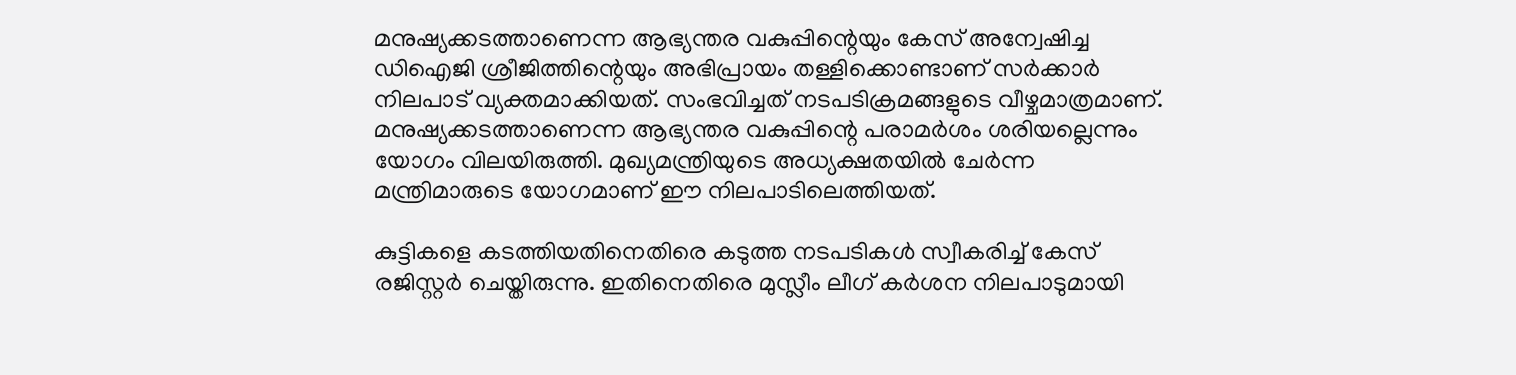മനുഷ്യക്കടത്താണെന്ന ആഭ്യന്തര വകുപ്പിന്റെയും കേസ് അന്വേഷിച്ച ഡിഐജി ശ്രീജിത്തിന്റെയും അഭിപ്രായം തള്ളിക്കൊണ്ടാണ് സര്‍ക്കാര്‍ നിലപാട് വ്യക്തമാക്കിയത്. സംഭവിച്ചത് നടപടിക്രമങ്ങളുടെ വീഴ്ചമാത്രമാണ്. മനുഷ്യക്കടത്താണെന്ന ആഭ്യന്തര വകുപ്പിന്റെ പരാമര്‍ശം ശരിയല്ലെന്നും യോഗം വിലയിരുത്തി. മുഖ്യമന്ത്രിയുടെ അധ്യക്ഷതയില്‍ ചേര്‍ന്ന മന്ത്രിമാരുടെ യോഗമാണ് ഈ നിലപാടിലെത്തിയത്.

കുട്ടികളെ കടത്തിയതിനെതിരെ കടുത്ത നടപടികള്‍ സ്വീകരിച്ച് കേസ് രജിസ്റ്റര്‍ ചെയ്തിരുന്നു. ഇതിനെതിരെ മുസ്ലീം ലീഗ് കര്‍ശന നിലപാടുമായി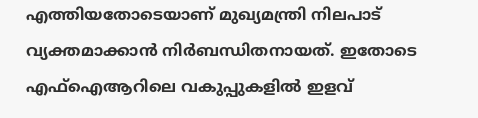എത്തിയതോടെയാണ് മുഖ്യമന്ത്രി നിലപാട് വ്യക്തമാക്കാന്‍ നിര്‍ബന്ധിതനായത്. ഇതോടെ എഫ്‌ഐആറിലെ വകുപ്പുകളില്‍ ഇളവ്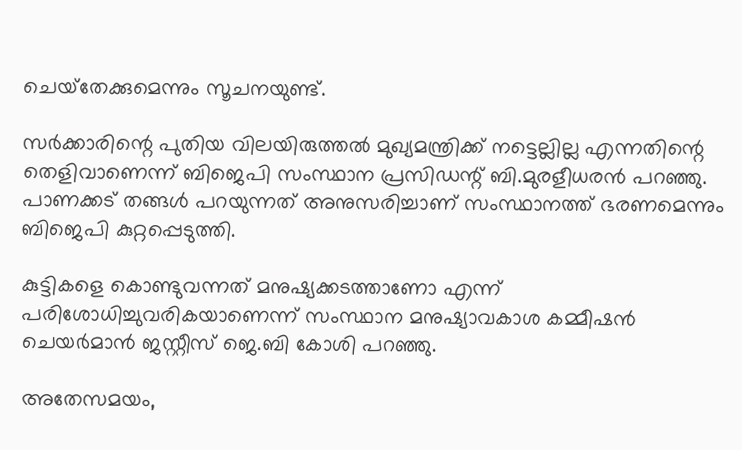ചെയ്‌തേക്കുമെന്നും സൂചനയുണ്ട്.

സര്‍ക്കാരിന്റെ പുതിയ വിലയിരുത്തല്‍ മുഖ്യമന്ത്രിക്ക് നട്ടെല്ലില്ല എന്നതിന്റെ തെളിവാണെന്ന് ബിജെപി സംസ്ഥാന പ്രസിഡന്റ് ബി.മുരളീധരന്‍ പറഞ്ഞു. പാണക്കട് തങ്ങള്‍ പറയുന്നത് അനുസരിച്ചാണ് സംസ്ഥാനത്ത് ഭരണമെന്നും ബിജെപി കുറ്റപ്പെടുത്തി.

കുട്ടികളെ കൊണ്ടുവന്നത് മനുഷ്യക്കടത്താണോ എന്ന് പരിശോധിച്ചുവരികയാണെന്ന് സംസ്ഥാന മനുഷ്യാവകാശ കമ്മീഷന്‍ ചെയര്‍മാന്‍ ജസ്റ്റീസ് ജെ.ബി കോശി പറഞ്ഞു.

അതേസമയം,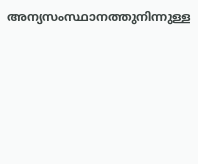അന്യസംസ്ഥാനത്തുനിന്നുള്ള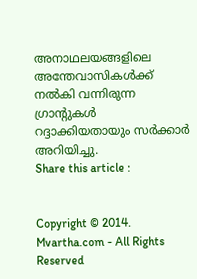അനാഥലയങ്ങളിലെ അന്തേവാസികള്‍ക്ക് നല്‍കി വന്നിരുന്ന ഗ്രാന്റുകള്‍ റദ്ദാക്കിയതായും സര്‍ക്കാര്‍ അറിയിച്ചു.
Share this article :


Copyright © 2014. Mvartha.com - All Rights Reserved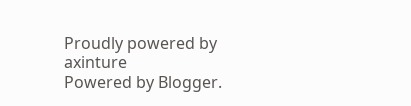Proudly powered by axinture
Powered by Blogger.